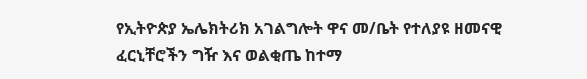የኢትዮጵያ ኤሌክትሪክ አገልግሎት ዋና መ/ቤት የተለያዩ ዘመናዊ ፈርኒቸሮችን ግዥ እና ወልቂጤ ከተማ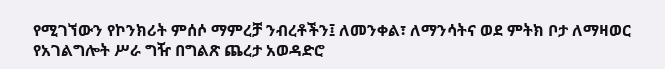የሚገኘውን የኮንክሪት ምሰሶ ማምረቻ ንብረቶችን፤ ለመንቀል፣ ለማንሳትና ወደ ምትክ ቦታ ለማዛወር የአገልግሎት ሥራ ግዥ በግልጽ ጨረታ አወዳድሮ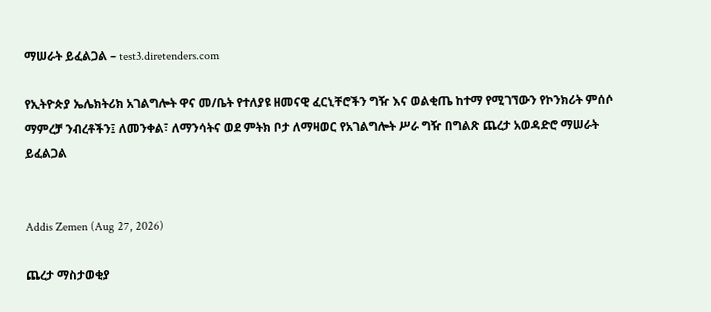ማሠራት ይፈልጋል – test3.diretenders.com

የኢትዮጵያ ኤሌክትሪክ አገልግሎት ዋና መ/ቤት የተለያዩ ዘመናዊ ፈርኒቸሮችን ግዥ እና ወልቂጤ ከተማ የሚገኘውን የኮንክሪት ምሰሶ ማምረቻ ንብረቶችን፤ ለመንቀል፣ ለማንሳትና ወደ ምትክ ቦታ ለማዛወር የአገልግሎት ሥራ ግዥ በግልጽ ጨረታ አወዳድሮ ማሠራት ይፈልጋል


Addis Zemen (Aug 27, 2026)

ጨረታ ማስታወቂያ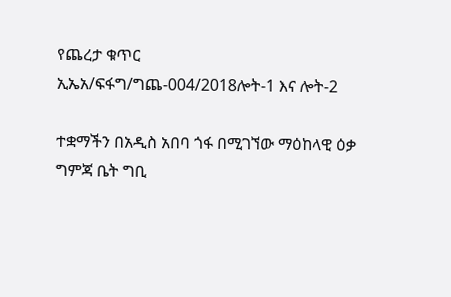የጨረታ ቁጥር ኢኤአ/ፍፋግ/ግጨ-004/2018ሎት-1 እና ሎት-2

ተቋማችን በአዲስ አበባ ጎፋ በሚገኘው ማዕከላዊ ዕቃ ግምጃ ቤት ግቢ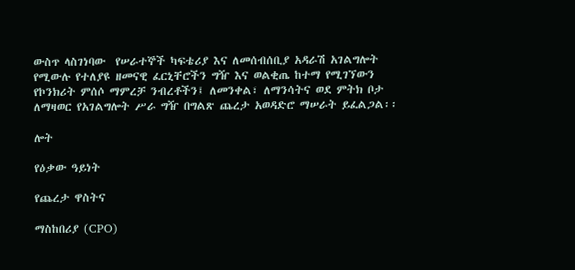ውስጥ ላስገነባው  የሠራተኞች ካፍቴሪያ እና ለመሰብሰቢያ አዳራሽ አገልግሎት የሚውሉ የተለያዩ ዘመናዊ ፈርኒቸሮችን ግዥ እና ወልቂጤ ከተማ የሚገኘውን የኮንክሪት ምሰሶ ማምረቻ ንብረቶችን፤ ለመንቀል፣ ለማንሳትና ወደ ምትክ ቦታ ለማዛወር የአገልግሎት ሥራ ግዥ በግልጽ ጨረታ አወዳድሮ ማሠራት ይፈልጋል፡፡

ሎት

የዕቃው ዓይነት

የጨረታ ዋስትና

ማስከበሪያ (CPO)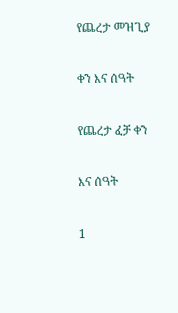የጨረታ መዝጊያ

ቀን እና ሰዓት

የጨረታ ፈቻ ቀን

እና ሰዓት

1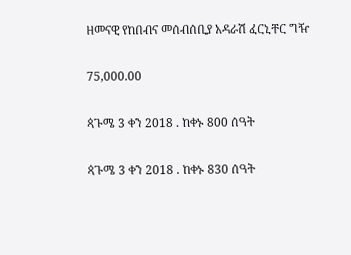ዘመናዊ የከበብና መሰብሰቢያ አዳራሽ ፈርኒቸር ግዥ

75,000.00

ጳጉሜ 3 ቀን 2018 . ከቀኑ 800 ሰዓት

ጳጉሜ 3 ቀን 2018 . ከቀኑ 830 ሰዓት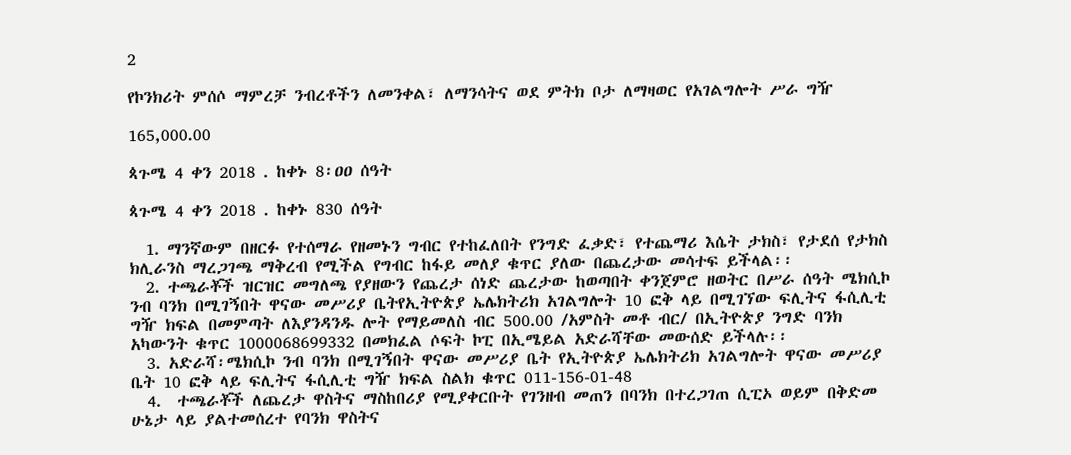2

የኮንክሪት ምሰሶ ማምረቻ ንብረቶችን ለመንቀል፣ ለማንሳትና ወደ ምትክ ቦታ ለማዛወር የአገልግሎት ሥራ ግዥ

165,000.00

ጳጉሜ 4 ቀን 2018 . ከቀኑ 8፡ዐዐ ሰዓት

ጳጉሜ 4 ቀን 2018 . ከቀኑ 830 ሰዓት

  1. ማንኛውም በዘርፉ የተሰማራ የዘመኑን ግብር የተከፈለበት የንግድ ፈቃድ፣ የተጨማሪ እሴት ታክስ፣ የታደሰ የታክስ ክሊራንስ ማረጋገጫ ማቅረብ የሚችል የግብር ከፋይ መለያ ቁጥር ያለው በጨረታው መሳተፍ ይችላል፡፡
  2. ተጫራቾች ዝርዝር መግለጫ የያዘውን የጨረታ ሰነድ ጨረታው ከወጣበት ቀንጀምሮ ዘወትር በሥራ ሰዓት ሜክሲኮ ንብ ባንክ በሚገኝበት ዋናው መሥሪያ ቤትየኢትዮጵያ ኤሌክትሪክ አገልግሎት 10 ፎቅ ላይ በሚገኘው ፍሊትና ፋሲሊቲ ግዥ ክፍል በመምጣት ለእያንዳንዱ ሎት የማይመለስ ብር 500.00 /አምስት መቶ ብር/ በኢትዮጵያ ንግድ ባንክ አካውንት ቁጥር 1000068699332 በመክፈል ሶፍት ኮፒ በኢሜይል አድራሻቸው መውሰድ ይችላሉ፡፡
  3. አድራሻ፡ሜክሲኮ ንብ ባንክ በሚገኝበት ዋናው መሥሪያ ቤት የኢትዮጵያ ኤሌክትሪክ አገልግሎት ዋናው መሥሪያ ቤት 10 ፎቅ ላይ ፍሊትና ፋሲሊቲ ግዥ ክፍል ስልክ ቁጥር 011-156-01-48
  4.  ተጫራቾች ለጨረታ ዋስትና ማስከበሪያ የሚያቀርቡት የገንዘብ መጠን በባንክ በተረጋገጠ ሲፒኦ ወይም በቅድመ ሁኔታ ላይ ያልተመሰረተ የባንክ ዋስትና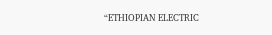“ETHIOPIAN ELECTRIC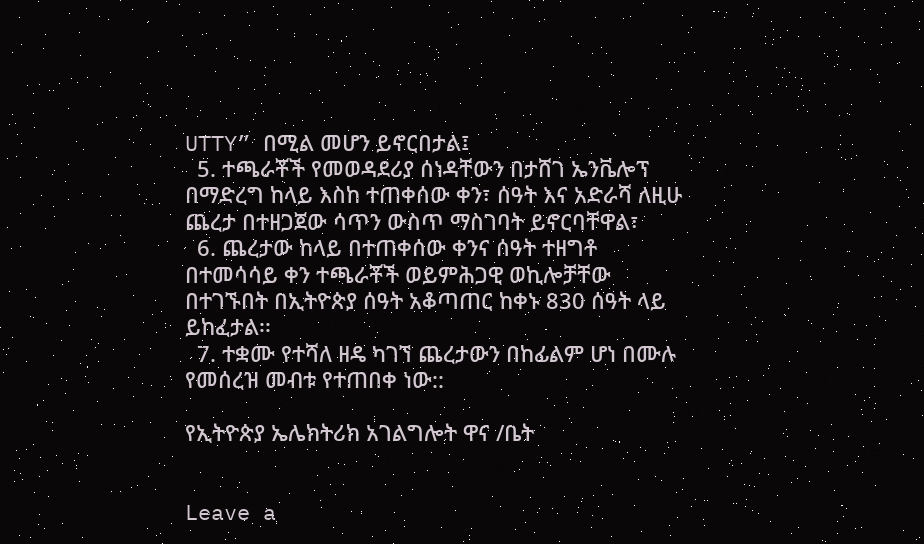UTTY” በሚል መሆን ይኖርበታል፤
  5. ተጫራቾች የመወዳደሪያ ሰነዳቸውን በታሸገ ኤንቬሎፕ በማድረግ ከላይ እስከ ተጠቀሰው ቀን፣ ሰዓት እና አድራሻ ለዚሁ ጨረታ በተዘጋጀው ሳጥን ውስጥ ማስገባት ይኖርባቸዋል፣
  6. ጨረታው ከላይ በተጠቀሰው ቀንና ሰዓት ተዘግቶ በተመሳሳይ ቀን ተጫራቾች ወይምሕጋዊ ወኪሎቻቸው በተገኙበት በኢትዮጵያ ሰዓት አቆጣጠር ከቀኑ 830 ሰዓት ላይ ይከፈታል፡፡
  7. ተቋሙ የተሻለ ዘዴ ካገኘ ጨረታውን በከፊልም ሆነ በሙሉ የመሰረዝ መብቱ የተጠበቀ ነው::

የኢትዮጵያ ኤሌክትሪክ አገልግሎት ዋና /ቤት


Leave a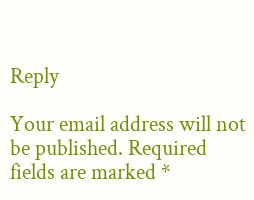Reply

Your email address will not be published. Required fields are marked *